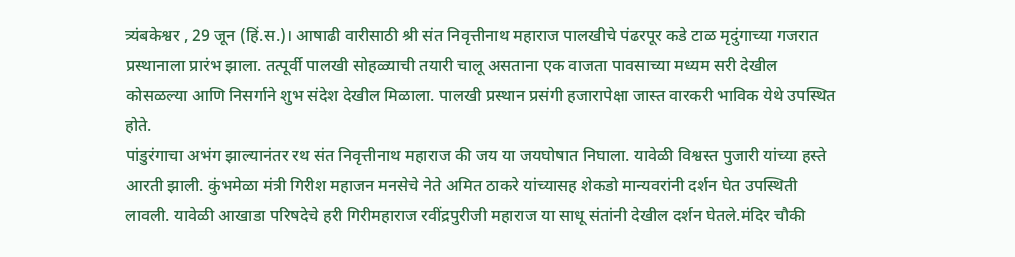त्र्यंबकेश्वर , 29 जून (हिं.स.)। आषाढी वारीसाठी श्री संत निवृत्तीनाथ महाराज पालखीचे पंढरपूर कडे टाळ मृदुंगाच्या गजरात प्रस्थानाला प्रारंभ झाला. तत्पूर्वी पालखी सोहळ्याची तयारी चालू असताना एक वाजता पावसाच्या मध्यम सरी देखील कोसळल्या आणि निसर्गाने शुभ संदेश देखील मिळाला. पालखी प्रस्थान प्रसंगी हजारापेक्षा जास्त वारकरी भाविक येथे उपस्थित होते.
पांडुरंगाचा अभंग झाल्यानंतर रथ संत निवृत्तीनाथ महाराज की जय या जयघोषात निघाला. यावेळी विश्वस्त पुजारी यांच्या हस्ते आरती झाली. कुंभमेळा मंत्री गिरीश महाजन मनसेचे नेते अमित ठाकरे यांच्यासह शेकडो मान्यवरांनी दर्शन घेत उपस्थिती लावली. यावेळी आखाडा परिषदेचे हरी गिरीमहाराज रवींद्रपुरीजी महाराज या साधू संतांनी देखील दर्शन घेतले.मंदिर चौकी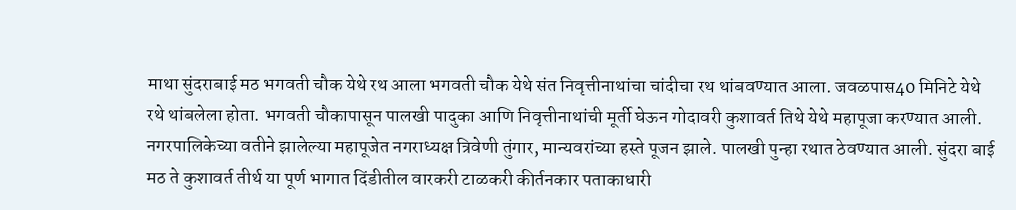माथा सुंदराबाई मठ भगवती चौक येथे रथ आला भगवती चौक येथे संत निवृत्तीनाथांचा चांदीचा रथ थांबवण्यात आला. जवळपास40 मिनिटे येथे रथे थांबलेला होता. भगवती चौकापासून पालखी पादुका आणि निवृत्तीनाथांची मूर्ती घेऊन गोदावरी कुशावर्त तिथे येथे महापूजा करण्यात आली.
नगरपालिकेच्या वतीने झालेल्या महापूजेत नगराध्यक्ष त्रिवेणी तुंगार, मान्यवरांच्या हस्ते पूजन झाले. पालखी पुन्हा रथात ठेवण्यात आली. सुंदरा बाई मठ ते कुशावर्त तीर्थ या पूर्ण भागात दिंडीतील वारकरी टाळकरी कीर्तनकार पताकाधारी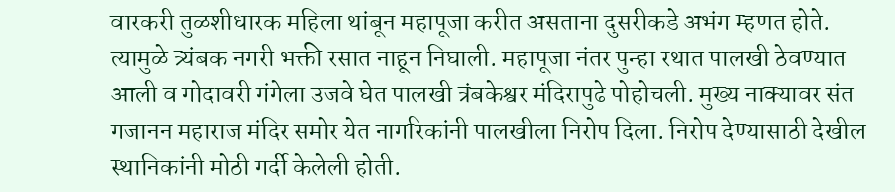वारकरी तुळशीधारक महिला थांबून महापूजा करीत असताना दुसरीकडे अभंग म्हणत होते. त्यामुळे त्र्यंबक नगरी भक्ती रसात नाहून निघाली. महापूजा नंतर पुन्हा रथात पालखी ठेवण्यात आली व गोदावरी गंगेला उजवे घेत पालखी त्रंबकेश्वर मंदिरापुढे पोहोचली. मुख्य नाक्यावर संत गजानन महाराज मंदिर समोर येत नागरिकांनी पालखीला निरोप दिला. निरोप देण्यासाठी देखील स्थानिकांनी मोठी गर्दी केलेली होती.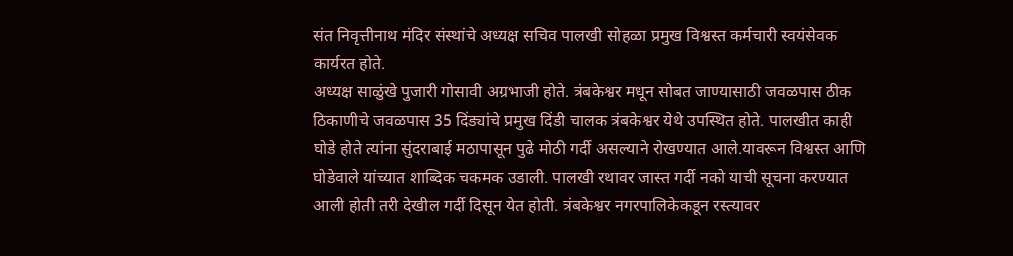संत निवृत्तीनाथ मंदिर संस्थांचे अध्यक्ष सचिव पालखी सोहळा प्रमुख विश्वस्त कर्मचारी स्वयंसेवक कार्यरत होते.
अध्यक्ष साळुंखे पुजारी गोसावी अग्रभाजी होते. त्रंबकेश्वर मधून सोबत जाण्यासाठी जवळपास ठीक ठिकाणीचे जवळपास 35 दिंड्यांचे प्रमुख दिंडी चालक त्रंबकेश्वर येथे उपस्थित होते. पालखीत काही घोडे होते त्यांना सुंदराबाई मठापासून पुढे मोठी गर्दी असल्याने रोखण्यात आले.यावरून विश्वस्त आणि घोडेवाले यांच्यात शाब्दिक चकमक उडाली. पालखी रथावर जास्त गर्दी नको याची सूचना करण्यात आली होती तरी देखील गर्दी दिसून येत होती. त्रंबकेश्वर नगरपालिकेकडून रस्त्यावर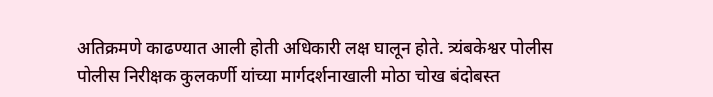अतिक्रमणे काढण्यात आली होती अधिकारी लक्ष घालून होते. त्र्यंबकेश्वर पोलीस पोलीस निरीक्षक कुलकर्णी यांच्या मार्गदर्शनाखाली मोठा चोख बंदोबस्त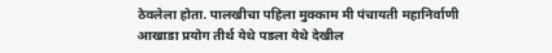ठेवलेला होता. पालखीचा पहिला मुक्काम मी पंचायती महानिर्वाणी आखाडा प्रयोग तीर्थ येथे पडला येथे देखील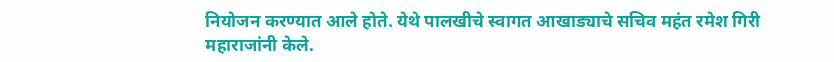नियोजन करण्यात आले होते. येथे पालखीचे स्वागत आखाड्याचे सचिव महंत रमेश गिरी महाराजांनी केले.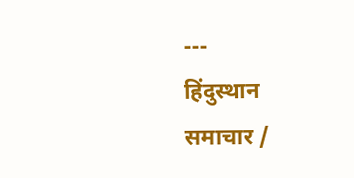---
हिंदुस्थान समाचार /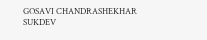GOSAVI CHANDRASHEKHAR SUKDEV